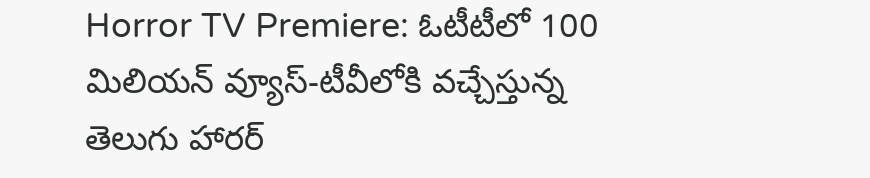Horror TV Premiere: ఓటీటీలో 100 మిలియన్ వ్యూస్-టీవీలోకి వచ్చేస్తున్న తెలుగు హారర్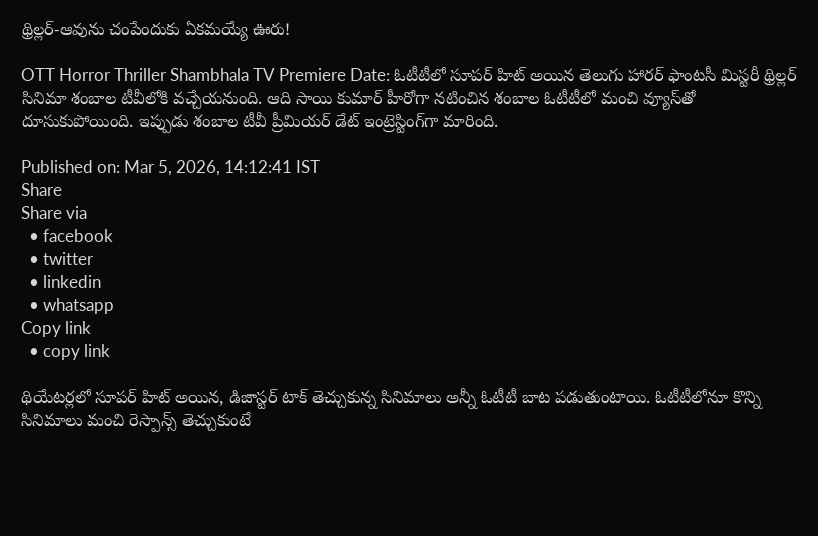థ్రిల్లర్-ఆవును చంపేందుకు ఏకమయ్యే ఊరు!

OTT Horror Thriller Shambhala TV Premiere Date: ఓటీటీలో సూపర్ హిట్ అయిన తెలుగు హారర్ ఫాంటసీ మిస్టరీ థ్రిల్లర్ సినిమా శంబాల టీవీలోకి వచ్చేయనుంది. ఆది సాయి కుమార్ హీరోగా నటించిన శంబాల ఓటీటీలో మంచి వ్యూస్‌తో దూసుకుపోయింది. ఇప్పుడు శంబాల టీవీ ప్రీమియర్ డేట్ ఇంట్రెస్టింగ్‌గా మారింది.

Published on: Mar 5, 2026, 14:12:41 IST
Share
Share via
  • facebook
  • twitter
  • linkedin
  • whatsapp
Copy link
  • copy link

థియేటర్లలో సూపర్ హిట్ అయిన, డిజాస్టర్ టాక్ తెచ్చుకున్న సినిమాలు అన్నీ ఓటీటీ బాట పడుతుంటాయి. ఓటీటీలోనూ కొన్ని సినిమాలు మంచి రెస్పాన్స్ తెచ్చుకుంటే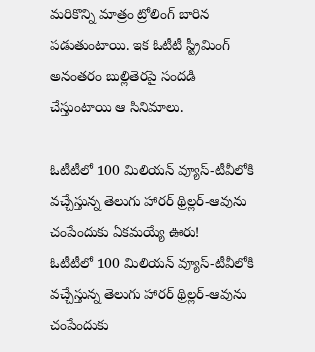మరికొన్ని మాత్రం ట్రోలింగ్ బారిన పడుతుంటాయి. ఇక ఓటీటీ స్ట్రీమింగ్ అనంతరం బుల్లితెరపై సందడి చేస్తుంటాయి ఆ సినిమాలు.

ఓటీటీలో 100 మిలియన్ వ్యూస్-టీవీలోకి వచ్చేస్తున్న తెలుగు హారర్ థ్రిల్లర్-ఆవును చంపేందుకు ఏకమయ్యే ఊరు!
ఓటీటీలో 100 మిలియన్ వ్యూస్-టీవీలోకి వచ్చేస్తున్న తెలుగు హారర్ థ్రిల్లర్-ఆవును చంపేందుకు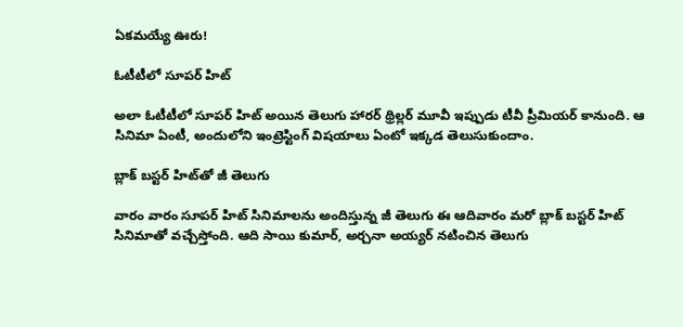ఏకమయ్యే ఊరు!

ఓటీటీలో సూపర్ హిట్

అలా ఓటీటీలో సూపర్ హిట్ అయిన తెలుగు హారర్ థ్రిల్లర్ మూవీ ఇప్పుడు టీవీ ప్రీమియర్ కానుంది. ఆ సినిమా ఏంటీ, అందులోని ఇంట్రెస్టింగ్ విషయాలు ఏంటో ఇక్కడ తెలుసుకుందాం.

బ్లాక్ బస్టర్ హిట్‍‌తో జీ తెలుగు

వారం వారం సూపర్ హిట్ సినిమాలను అందిస్తున్న జీ తెలుగు ఈ ఆదివారం మరో బ్లాక్‌ బస్టర్ హిట్ సినిమాతో వచ్చేస్తోంది. ఆది సాయి కుమార్, అర్చనా అయ్యర్ నటించిన తెలుగు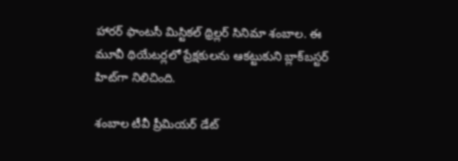హారర్ ఫాంటసీ మిస్టికల్ థ్రిల్లర్ సినిమా శంబాల. ఈ మూవీ థియేటర్లలో ప్రేక్షకులను ఆకట్టుకుని బ్లాక్‌బస్టర్ హిట్‌గా నిలిచింది.

శంబాల టీవీ ప్రీమియర్ డేట్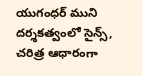యుగంధర్ ముని దర్శకత్వంలో సైన్స్, చరిత్ర ఆధారంగా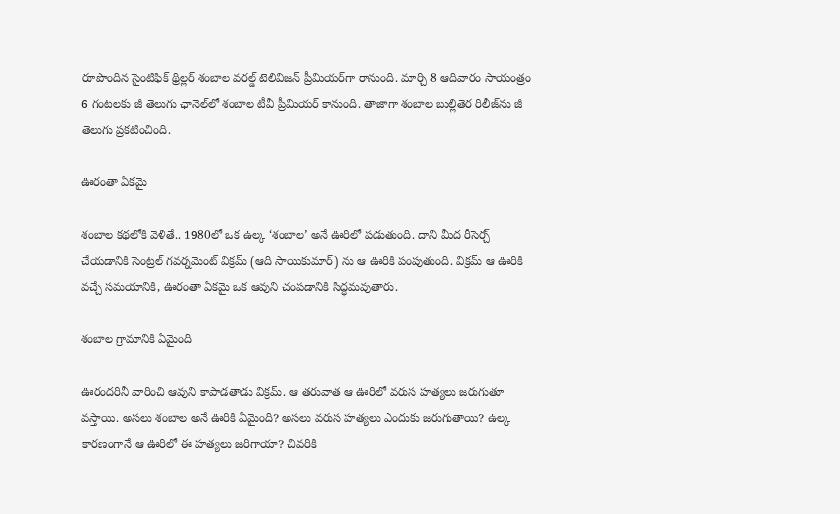రూపొందిన సైంటిఫిక్ థ్రిల్లర్ శంబాల వరల్డ్ టెలివిజన్ ప్రీమియర్‌గా రానుంది. మార్చి 8 ఆదివారం సాయంత్రం 6 గంటలకు జీ తెలుగు ఛానెల్‌లో శంబాల టీవీ ప్రీమియర్ కానుంది. తాజాగా శంబాల బుల్లితెర రిలీజ్‌ను జీ తెలుగు ప్రకటించింది.

ఊరంతా ఏకమై

శంబాల కథలోకి వెళితే.. 1980లో ఒక ఉల్క ‘శంబాల’ అనే ఊరిలో పడుతుంది. దాని మీద రీసెర్చ్ చేయడానికి సెంట్రల్ గవర్నమెంట్ విక్రమ్ (ఆది సాయికుమార్) ను ఆ ఊరికి పంపుతుంది. విక్రమ్ ఆ ఊరికి వచ్చే సమయానికి, ఊరంతా ఏకమై ఒక ఆవుని చంపడానికి సిద్ధమవుతారు.

శంబాల గ్రామానికి ఏమైంది

ఊరందరినీ వారించి ఆవుని కాపాడతాడు విక్రమ్. ఆ తరువాత ఆ ఊరిలో వరుస హత్యలు జరుగుతూ వస్తాయి. అసలు శంబాల అనే ఊరికి ఏమైంది? అసలు వరుస హత్యలు ఎందుకు జరుగుతాయి? ఉల్క కారణంగానే ఆ ఊరిలో ఈ హత్యలు జరిగాయా? చివరికి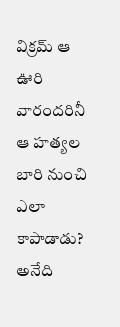విక్రమ్ ఆ ఊరి వారందరినీ ఆ హత్యల బారి నుంచి ఎలా కాపాడాడు? అనేది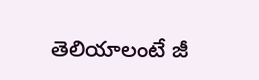తెలియాలంటే జీ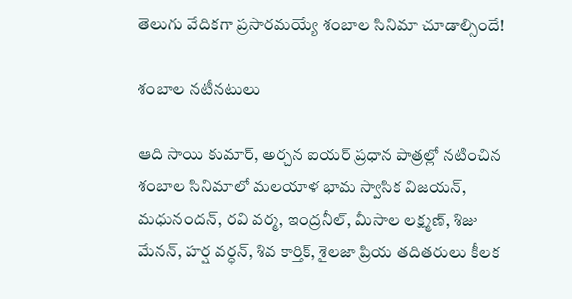తెలుగు వేదికగా ప్రసారమయ్యే శంబాల సినిమా చూడాల్సిందే!

శంబాల నటీనటులు

ఆది సాయి కుమార్, అర్చన ఐయర్ ప్రధాన పాత్రల్లో నటించిన శంబాల సినిమాలో మలయాళ భామ స్వాసిక విజయన్, మధునందన్, రవి వర్మ, ఇంద్రనీల్, మీసాల లక్ష్మణ్, శిజు మేనన్, హర్ష వర్ధన్, శివ కార్తిక్, శైలజా ప్రియ తదితరులు కీలక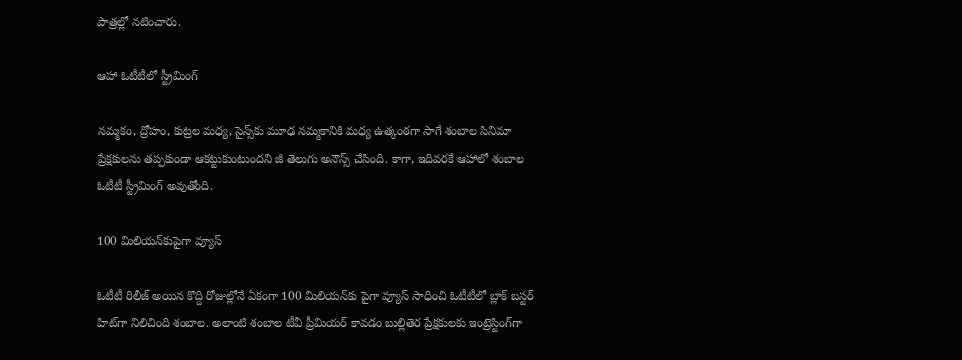పాత్రల్లో నటించారు.

ఆహా ఓటీటీలో స్ట్రీమింగ్

నమ్మకం, ద్రోహం, కుట్రల మధ్య, సైన్స్‌కు మూఢ నమ్మకానికి మధ్య ఉత్కంఠగా సాగే శంబాల సినిమా ప్రేక్షకులను తప్పకుండా ఆకట్టుకుంటుందని జీ తెలుగు అనౌన్స్ చేసింది. కాగా, ఇదివరకే ఆహాలో శంబాల ఓటీటీ స్ట్రీమింగ్ అవుతోంది.

100 మిలియన్‌కుపైగా వ్యూస్

ఓటీటీ రిలీజ్ అయిన కొద్ది రోజుల్లోనే ఏకంగా 100 మిలియన్‌కు పైగా వ్యూస్ సాధించి ఓటీటీలో బ్లాక్ బస్టర్ హిట్‌గా నిలిచింది శంబాల. అలాంటి శంబాల టీవీ ప్రీమియర్ కావడం బుల్లితెర ప్రేక్షకులకు ఇంట్రెస్టింగ్‌గా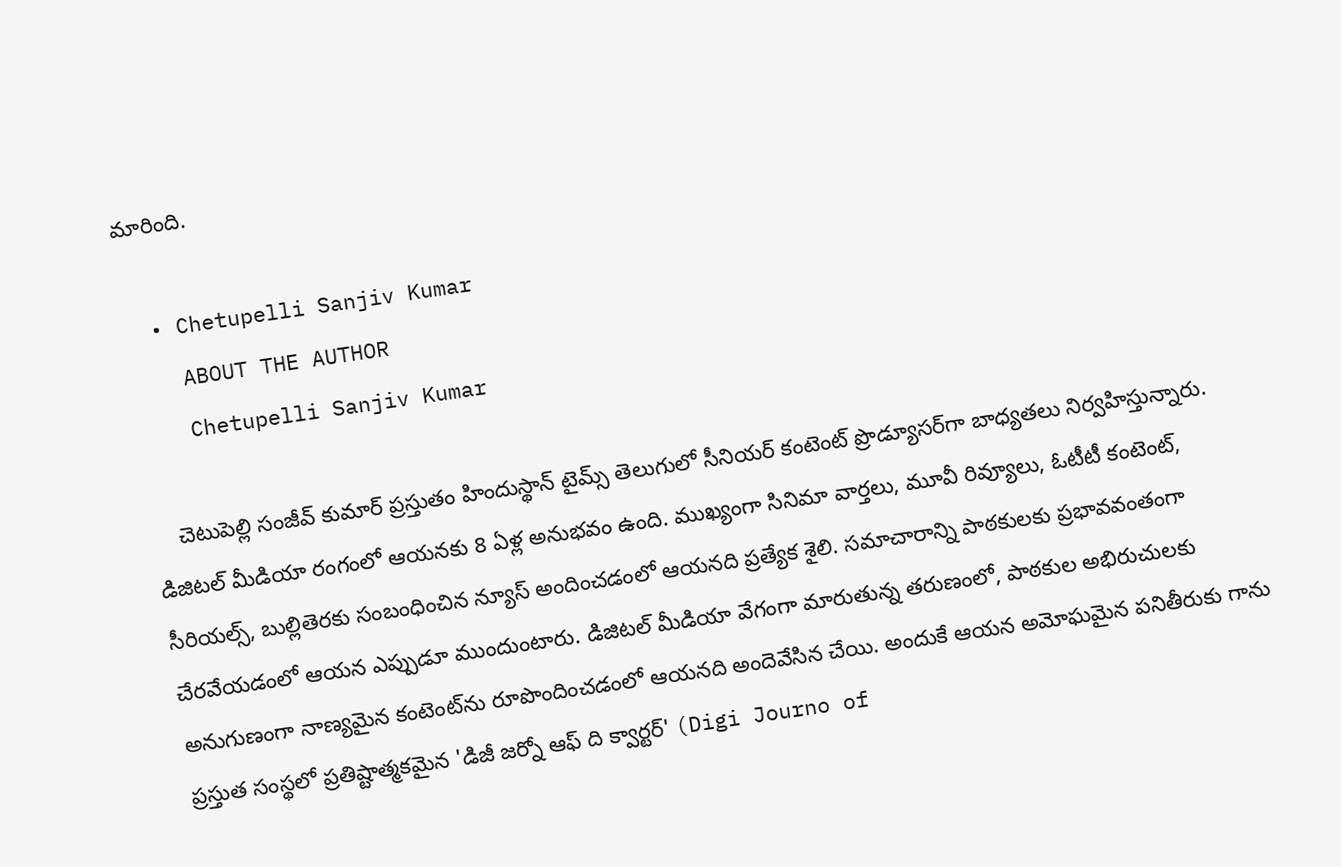మారింది.

  • Chetupelli Sanjiv Kumar
    ABOUT THE AUTHOR
    Chetupelli Sanjiv Kumar

    చెటుపెల్లి సంజీవ్ కుమార్ ప్రస్తుతం హిందుస్థాన్ టైమ్స్ తెలుగులో సీనియర్ కంటెంట్ ప్రొడ్యూసర్‌గా బాధ్యతలు నిర్వహిస్తున్నారు. డిజిటల్ మీడియా రంగంలో ఆయనకు 8 ఏళ్ల అనుభవం ఉంది. ముఖ్యంగా సినిమా వార్తలు, మూవీ రివ్యూలు, ఓటీటీ కంటెంట్, సీరియల్స్, బుల్లితెరకు సంబంధించిన న్యూస్ అందించడంలో ఆయనది ప్రత్యేక శైలి. సమాచారాన్ని పాఠకులకు ప్రభావవంతంగా చేరవేయడంలో ఆయన ఎప్పుడూ ముందుంటారు. డిజిటల్ మీడియా వేగంగా మారుతున్న తరుణంలో, పాఠకుల అభిరుచులకు అనుగుణంగా నాణ్యమైన కంటెంట్‌ను రూపొందించడంలో ఆయనది అందెవేసిన చేయి. అందుకే ఆయన అమోఘమైన పనితీరుకు గాను ప్రస్తుత సంస్థలో ప్రతిష్టాత్మకమైన 'డిజీ జర్నో ఆఫ్ ది క్వార్టర్' (Digi Journo of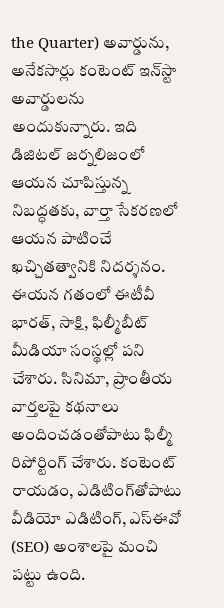the Quarter) అవార్డును, అనేకసార్లు కంటెంట్ ఇన్‌స్టా అవార్డులను అందుకున్నారు. ఇది డిజిటల్ జర్నలిజంలో ఆయన చూపిస్తున్న నిబద్ధతకు, వార్తా సేకరణలో ఆయన పాటించే ఖచ్చితత్వానికి నిదర్శనం. ఈయన గతంలో ఈటీవీ భారత్, సాక్షి, ఫిల్మీబీట్ మీడియా సంస్థల్లో పని చేశారు. సినిమా, ప్రాంతీయ వార్తలపై కథనాలు అందించడంతోపాటు ఫిల్మీ రిపోర్టింగ్ చేశారు. కంటెంట్ రాయడం, ఎడిటింగ్‌తోపాటు వీడియో ఎడిటింగ్, ఎస్‌ఈవో (SEO) అంశాలపై మంచి పట్టు ఉంది.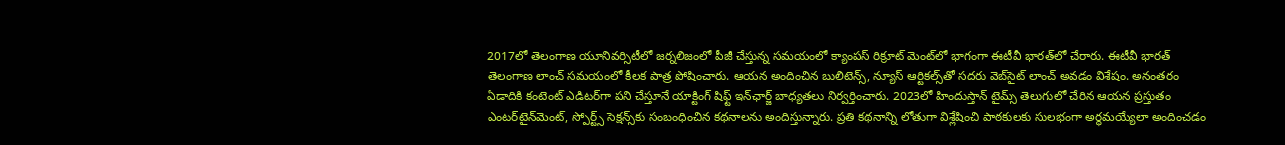2017లో తెలంగాణ యూనివర్సిటీలో జర్నలిజంలో పీజీ చేస్తున్న సమయంలో క్యాంపస్ రిక్రూట్ మెంట్‌లో భాగంగా ఈటీవీ భారత్‌లో చేరారు. ఈటీవీ భారత్ తెలంగాణ లాంచ్ సమయంలో కీలక పాత్ర పోషించారు. ఆయన అందించిన బులిటెన్స్, న్యూస్ ఆర్టికల్స్‌తో సదరు వెబ్‌సైట్ లాంచ్ అవడం విశేషం. అనంతరం ఏడాదికి కంటెంట్ ఎడిటర్‌గా పని చేస్తూనే యాక్టింగ్ షిఫ్ట్ ఇన్‌ఛార్జ్ బాధ్యతలు నిర్వర్తించారు. 2023లో హిందుస్తాన్ టైమ్స్ తెలుగులో చేరిన ఆయన ప్రస్తుతం ఎంటర్‌టైన్‌మెంట్, స్పోర్ట్స్ సెక్షన్స్‌కు సంబంధించిన కథనాలను అందిస్తున్నారు. ప్రతి కథనాన్ని లోతుగా విశ్లేషించి పాఠకులకు సులభంగా అర్థమయ్యేలా అందించడం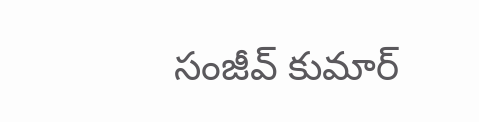సంజీవ్ కుమార్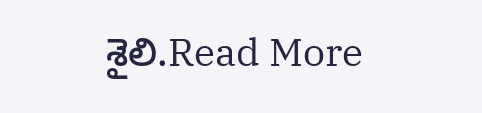శైలి.Read More